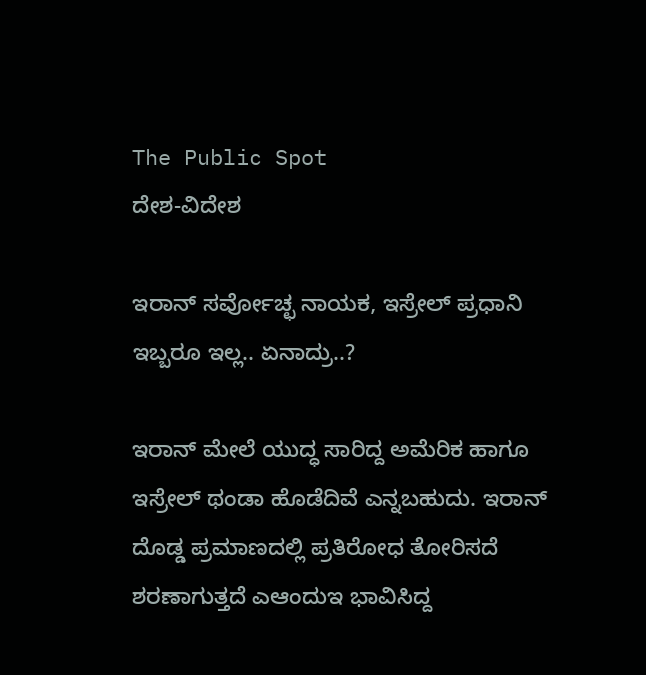The Public Spot
ದೇಶ-ವಿದೇಶ

ಇರಾನ್‌ ಸರ್ವೋಚ್ಛ ನಾಯಕ, ಇಸ್ರೇಲ್‌ ಪ್ರಧಾನಿ ಇಬ್ಬರೂ ಇಲ್ಲ.. ಏನಾದ್ರು..?

ಇರಾನ್‌ ಮೇಲೆ ಯುದ್ಧ ಸಾರಿದ್ದ ಅಮೆರಿಕ ಹಾಗೂ ಇಸ್ರೇಲ್‌ ಥಂಡಾ ಹೊಡೆದಿವೆ ಎನ್ನಬಹುದು. ಇರಾನ್‌ ದೊಡ್ಡ ಪ್ರಮಾಣದಲ್ಲಿ ಪ್ರತಿರೋಧ ತೋರಿಸದೆ ಶರಣಾಗುತ್ತದೆ ಎಆಂದುಇ ಭಾವಿಸಿದ್ದ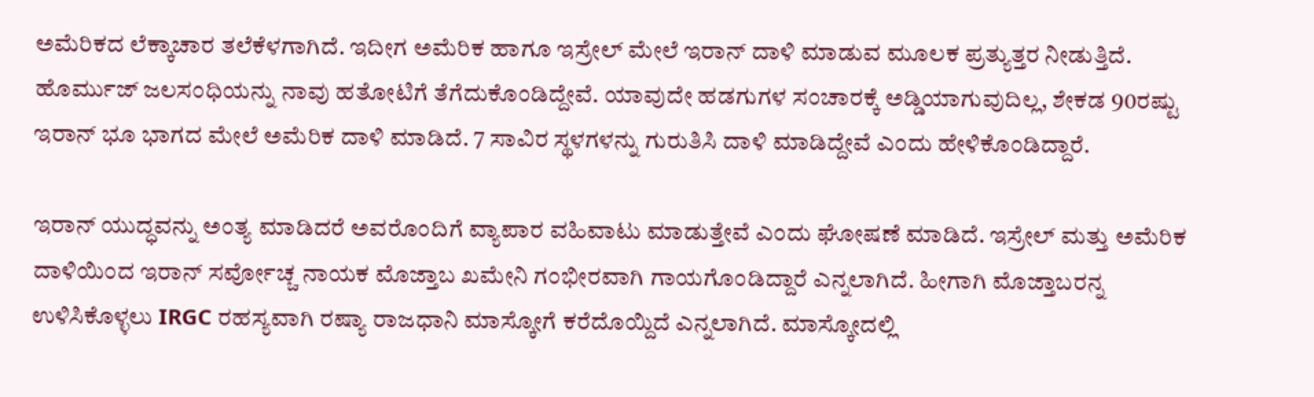ಅಮೆರಿಕದ ಲೆಕ್ಕಾಚಾರ ತಲೆಕೆಳಗಾಗಿದೆ. ಇದೀಗ ಅಮೆರಿಕ ಹಾಗೂ ಇಸ್ರೇಲ್‌ ಮೇಲೆ ಇರಾನ್‌‌ ದಾಳಿ ಮಾಡುವ ಮೂಲಕ ಪ್ರತ್ಯುತ್ತರ ನೀಡುತ್ತಿದೆ. ಹೊರ್ಮುಜ್‌ ಜಲಸಂಧಿಯನ್ನು ನಾವು ಹತೋಟಿಗೆ ತೆಗೆದುಕೊಂಡಿದ್ದೇವೆ. ಯಾವುದೇ ಹಡಗುಗಳ ಸಂಚಾರಕ್ಕೆ ಅಡ್ಡಿಯಾಗುವುದಿಲ್ಲ, ಶೇಕಡ 90ರಷ್ಟು ಇರಾನ್‌ ಭೂ ಭಾಗದ ಮೇಲೆ ಅಮೆರಿಕ ದಾಳಿ ಮಾಡಿದೆ. 7 ಸಾವಿರ ಸ್ಥಳಗಳನ್ನು ಗುರುತಿಸಿ ದಾಳಿ ಮಾಡಿದ್ದೇವೆ ಎಂದು ಹೇಳಿಕೊಂಡಿದ್ದಾರೆ.

ಇರಾನ್ ಯುದ್ಧವನ್ನು ಅಂತ್ಯ ಮಾಡಿದರೆ ಅವರೊಂದಿಗೆ ವ್ಯಾಪಾರ ವಹಿವಾಟು ಮಾಡುತ್ತೇವೆ ಎಂದು ಘೋಷಣೆ ಮಾಡಿದೆ. ಇಸ್ರೇಲ್ ಮತ್ತು ಅಮೆರಿಕ ದಾಳಿಯಿಂದ ಇರಾನ್‌ ಸರ್ವೋಚ್ಚ ನಾಯಕ ಮೊಜ್ತಾಬ ಖಮೇನಿ ಗಂಭೀರವಾಗಿ ಗಾಯಗೊಂಡಿದ್ದಾರೆ ಎನ್ನಲಾಗಿದೆ. ಹೀಗಾಗಿ ಮೊಜ್ತಾಬರನ್ನ ಉಳಿಸಿಕೊಳ್ಳಲು IRGC ರಹಸ್ಯವಾಗಿ ರಷ್ಯಾ ರಾಜಧಾನಿ ಮಾಸ್ಕೋಗೆ ಕರೆದೊಯ್ದಿದೆ ಎನ್ನಲಾಗಿದೆ. ಮಾಸ್ಕೋದಲ್ಲಿ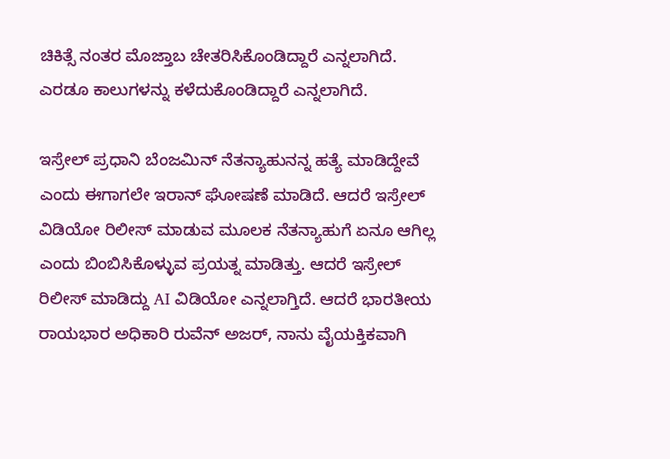ಚಿಕಿತ್ಸೆ ನಂತರ ಮೊಜ್ತಾಬ ಚೇತರಿಸಿಕೊಂಡಿದ್ದಾರೆ ಎನ್ನಲಾಗಿದೆ. ಎರಡೂ ಕಾಲುಗಳನ್ನು ಕಳೆದುಕೊಂಡಿದ್ದಾರೆ ಎನ್ನಲಾಗಿದೆ.

ಇಸ್ರೇಲ್‌ ಪ್ರಧಾನಿ ಬೆಂಜಮಿನ್‌ ನೆತನ್ಯಾಹುನನ್ನ ಹತ್ಯೆ ಮಾಡಿದ್ದೇವೆ ಎಂದು ಈಗಾಗಲೇ ಇರಾನ್‌ ಘೋಷಣೆ ಮಾಡಿದೆ. ಆದರೆ ಇಸ್ರೇಲ್‌ ವಿಡಿಯೋ ರಿಲೀಸ್‌ ಮಾಡುವ ಮೂಲಕ ನೆತನ್ಯಾಹುಗೆ ಏನೂ ಆಗಿಲ್ಲ ಎಂದು ಬಿಂಬಿಸಿಕೊಳ್ಳುವ ಪ್ರಯತ್ನ ಮಾಡಿತ್ತು. ಆದರೆ ಇಸ್ರೇಲ್‌ ರಿಲೀಸ್‌ ಮಾಡಿದ್ದು AI ವಿಡಿಯೋ ಎನ್ನಲಾಗ್ತಿದೆ. ಆದರೆ ಭಾರತೀಯ ರಾಯಭಾರ ಅಧಿಕಾರಿ ರುವೆನ್‌ ಅಜರ್‌, ನಾನು ವೈಯಕ್ತಿಕವಾಗಿ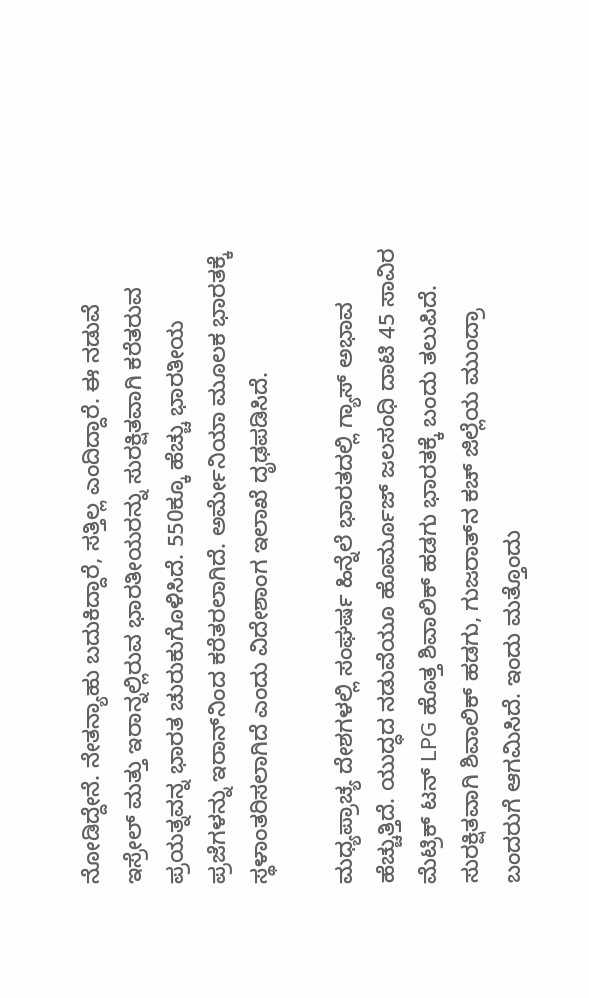ನೋಡಿದ್ದೇನೆ. ನೇತನ್ಯಾಹು ಬದುಕಿದ್ದಾರೆ, ಸತ್ತಿಲ್ಲ ಎಂದಿದ್ದಾರೆ. ಈ ನಡುವೆ ಇಸ್ರೇಲ್ ಮತ್ತು ಇರಾನ್ನಲ್ಲಿರುವ ಭಾರತೀಯರನ್ನು ಸುರಕ್ಷಿತವಾಗಿ ಕರೆತರುವ ಪ್ರಯತ್ನವನ್ನ ಭಾರತ ಚುರುಕುಗೊಳಿಸಿದೆ. 550ಕ್ಕೂ ಹೆಚ್ಚು ಭಾರತೀಯ ಪ್ರಜೆಗಳನ್ನು ಇರಾನ್‌ನಿಂದ ಕರೆತರಲಾಗಿದೆ. ಅರ್ಮೇನಿಯಾ ಮೂಲಕ ಭಾರತಕ್ಕೆ ಸ್ಥಳಾಂತರಿಸಲಾಗಿದೆ ಎಂದು ವಿದೇಶಾಂಗ ಇಲಾಖೆ ದೃಢಪಡಿಸಿದೆ.

ಮಧ್ಯಪ್ರಾಚ್ಯ ದೇಶಗಳಲ್ಲಿ ಸಂಘರ್ಷ ಹಿನ್ನೆಲೆ ಭಾರತದಲ್ಲಿ ಗ್ಯಾಸ್ ಅಭಾವ ಹೆಚ್ಚುತ್ತಿದೆ. ಯುದ್ಧದ ನಡುವೆಯೂ ಹೊರ್ಮೂಜ್ ಜಲಸಂಧಿ ದಾಟಿ 45 ಸಾವಿರ ಮೆಟ್ರಿಕ್ ಟನ್ LPG ಹೊತ್ತ ಶಿವಾಲಿಕ್ ಹಡಗು ಭಾರತಕ್ಕೆ ಬಂದು ತಲುಪಿದೆ. ಸುರಕ್ಷಿತವಾಗಿ ಶಿವಾಲಿಕ್ ಹಡಗು, ಗುಜರಾತ್‌ನ ಕಚ್ ಜಿಲ್ಲೆಯ ಮುಂದ್ರಾ ಬಂದರುಗೆ ಆಗಮಿಸಿದೆ. ಇಂದು ಮತ್ತೊಂದು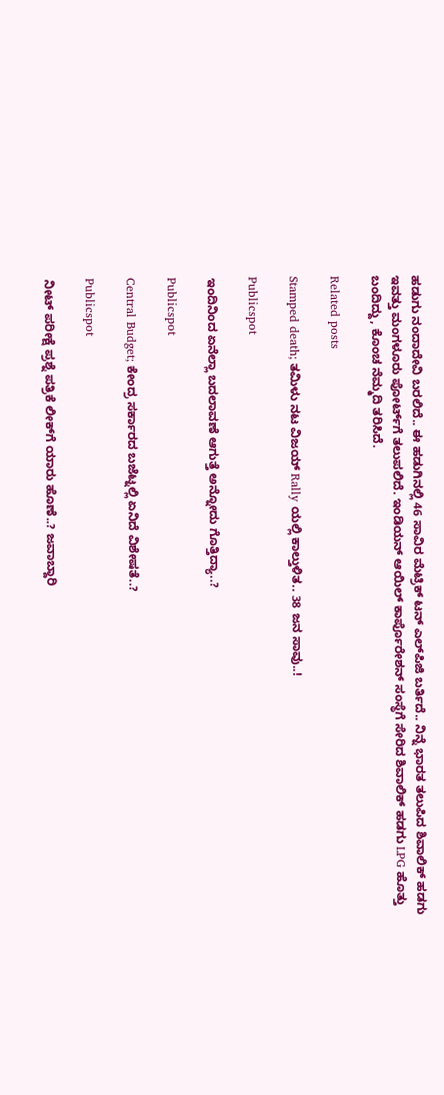ಹಡುಗು ನಂದಾದೇವಿ ಬರಲಿದೆ.. ಈ ಹಡುಗಿನಲ್ಲಿ 46 ಸಾವಿರ ಮೆಟ್ರಿಕ್‌ ಟನ್‌ ಎಲ್‌ಪಿಜಿ ಬರ್ತಿದೆ.. ನಿನ್ನೆ ಭಾರತ ತಲುಪಿದ ಶಿವಾಲಿಕ್ ಹಡಗು ಇವತ್ತು ಮಂಗಳೂರು ಪೋರ್ಟ್‌ಗೆ ತಲುಪಲಿದೆ. ಇಂಡಿಯನ್ ಆಯಿಲ್ ಕಾರ್ಪೊರೇಶನ್ ಸಂಸ್ಥೆಗೆ ಸೇರಿದ ಶಿವಾಲಿಕ್ ಹಡಗು LPG ಹೊತ್ತು ಬಂದಿದ್ದು, ಕೊಂಚ ನೆಮ್ಮದಿ ತರಿಸಿದೆ.

Related posts

Stamped death; ತಮಿಳು ನಟ ವಿಜಯ್ Rally ಯಲ್ಲಿ ಕಾಲ್ತುಳಿತ.. 38 ಜನ ಸಾವು..!

Publicspot

ಇಂದಿನಿಂದ ಏನೆಲ್ಲಾ ಬದಲಾವಣೆ ಆಗುತ್ತೆ ಅನ್ನೋದು ಗೊತ್ತಿದ್ಯಾ..?

Publicspot

Central Budget; ಕೇಂದ್ರ ಸರ್ಕಾರದ ಬಜೆಟ್ನಲ್ಲಿ ಏನಿದೆ ವಿಶೇಷತೆ..?

Publicspot

ನೀಟ್‌ ಪರೀಕ್ಷೆ ಪ್ರಶ್ನೆ ಪತ್ರಿಕೆ ಲೀಕ್‌ಗೆ ಯಾರು ಹೊಣೆ..? ಜವಾಬ್ದಾರಿ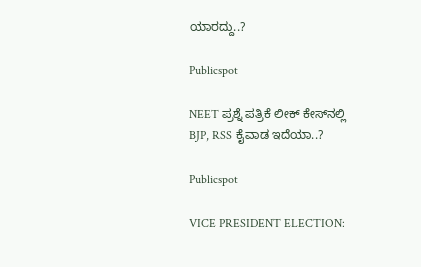ಯಾರದ್ದು..?

Publicspot

NEET ಪ್ರಶ್ನೆ ಪತ್ರಿಕೆ ಲೀಕ್‌ ಕೇಸ್‌ನಲ್ಲಿ BJP, RSS ಕೈವಾಡ ಇದೆಯಾ..?

Publicspot

VICE PRESIDENT ELECTION: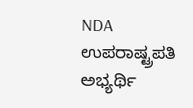NDA ಉಪರಾಷ್ಟ್ರಪತಿ ಅಭ್ಯರ್ಥಿ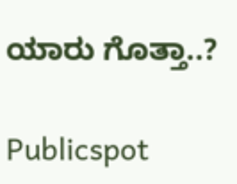ಯಾರು ಗೊತ್ತಾ..?

Publicspot